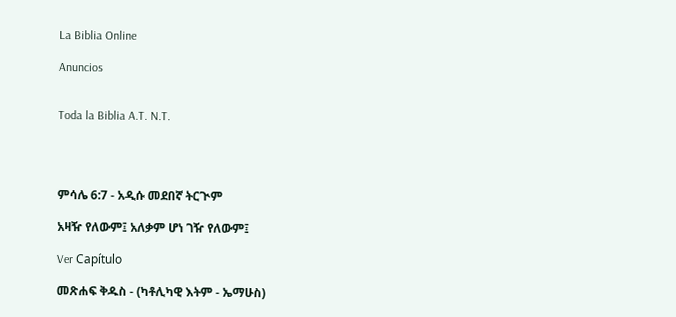La Biblia Online

Anuncios


Toda la Biblia A.T. N.T.




ምሳሌ 6:7 - አዲሱ መደበኛ ትርጒም

አዛዥ የለውም፤ አለቃም ሆነ ገዥ የለውም፤

Ver Capítulo

መጽሐፍ ቅዱስ - (ካቶሊካዊ እትም - ኤማሁስ)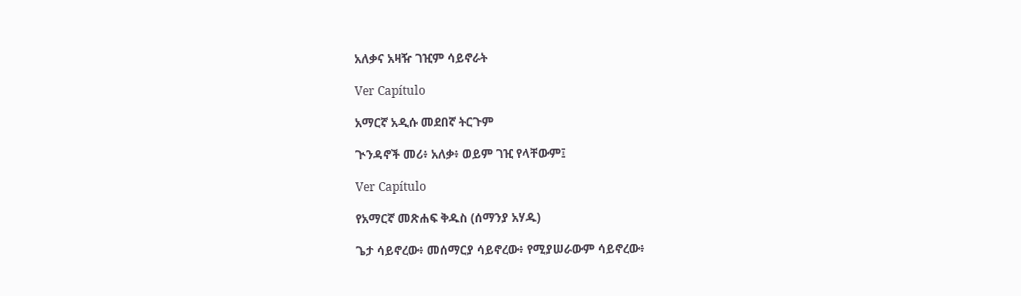አለቃና አዛዥ ገዢም ሳይኖራት

Ver Capítulo

አማርኛ አዲሱ መደበኛ ትርጉም

ጒንዳኖች መሪ፥ አለቃ፥ ወይም ገዢ የላቸውም፤

Ver Capítulo

የአማርኛ መጽሐፍ ቅዱስ (ሰማንያ አሃዱ)

ጌታ ሳይኖረው፥ መሰማርያ ሳይኖረው፥ የሚያሠራውም ሳይኖረው፥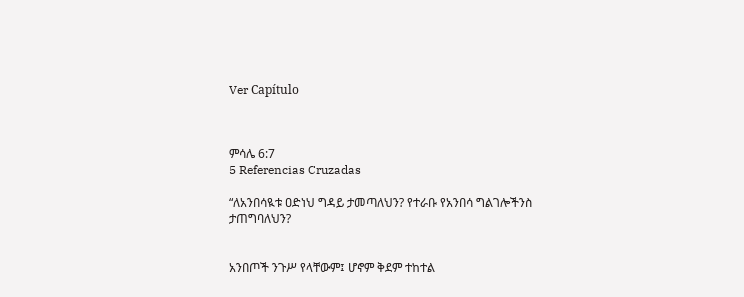Ver Capítulo



ምሳሌ 6:7
5 Referencias Cruzadas

“ለአንበሳዪቱ ዐድነህ ግዳይ ታመጣለህን? የተራቡ የአንበሳ ግልገሎችንስ ታጠግባለህን?


አንበጦች ንጉሥ የላቸውም፤ ሆኖም ቅደም ተከተል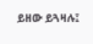ይዘው ይጓዛሉ፤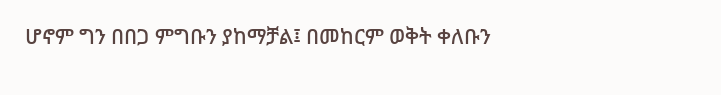ሆኖም ግን በበጋ ምግቡን ያከማቻል፤ በመከርም ወቅት ቀለቡን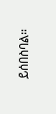ይሰበስባል።